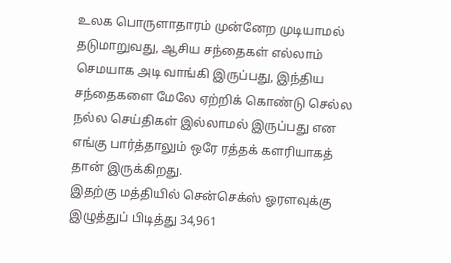உலக பொருளாதாரம் முன்னேற முடியாமல் தடுமாறுவது, ஆசிய சந்தைகள் எல்லாம் செமயாக அடி வாங்கி இருப்பது, இந்திய சந்தைகளை மேலே ஏற்றிக் கொண்டு செல்ல நல்ல செய்திகள் இல்லாமல் இருப்பது என எங்கு பார்த்தாலும் ஒரே ரத்தக் களரியாகத் தான் இருக்கிறது.
இதற்கு மத்தியில் சென்செக்ஸ் ஓரளவுக்கு இழுத்துப் பிடித்து 34,961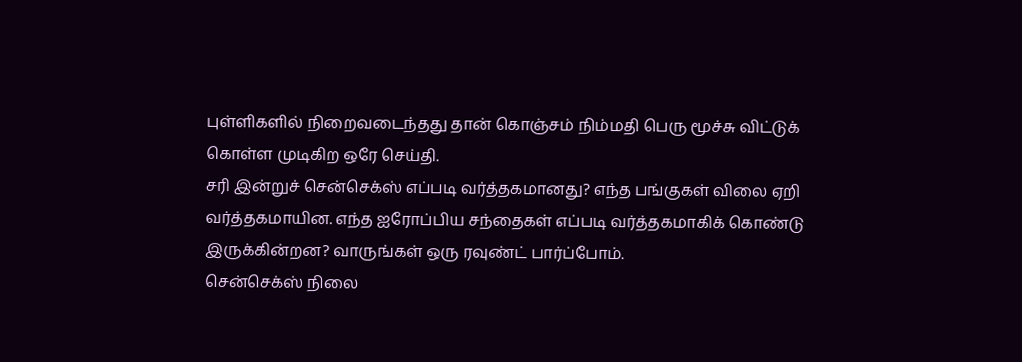புள்ளிகளில் நிறைவடைந்தது தான் கொஞ்சம் நிம்மதி பெரு மூச்சு விட்டுக் கொள்ள முடிகிற ஒரே செய்தி.
சரி இன்றுச் சென்செக்ஸ் எப்படி வர்த்தகமானது? எந்த பங்குகள் விலை ஏறி வர்த்தகமாயின. எந்த ஐரோப்பிய சந்தைகள் எப்படி வர்த்தகமாகிக் கொண்டு இருக்கின்றன? வாருங்கள் ஒரு ரவுண்ட் பார்ப்போம்.
சென்செக்ஸ் நிலை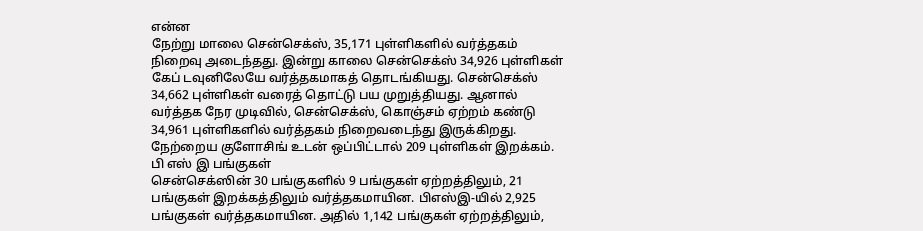என்ன
நேற்று மாலை சென்செக்ஸ், 35,171 புள்ளிகளில் வர்த்தகம் நிறைவு அடைந்தது. இன்று காலை சென்செக்ஸ் 34,926 புள்ளிகள் கேப் டவுனிலேயே வர்த்தகமாகத் தொடங்கியது. சென்செக்ஸ் 34,662 புள்ளிகள் வரைத் தொட்டு பய முறுத்தியது. ஆனால் வர்த்தக நேர முடிவில், சென்செக்ஸ், கொஞ்சம் ஏற்றம் கண்டு 34,961 புள்ளிகளில் வர்த்தகம் நிறைவடைந்து இருக்கிறது. நேற்றைய குளோசிங் உடன் ஒப்பிட்டால் 209 புள்ளிகள் இறக்கம்.
பி எஸ் இ பங்குகள்
சென்செக்ஸின் 30 பங்குகளில் 9 பங்குகள் ஏற்றத்திலும், 21 பங்குகள் இறக்கத்திலும் வர்த்தகமாயின. பிஎஸ்இ-யில் 2,925 பங்குகள் வர்த்தகமாயின. அதில் 1,142 பங்குகள் ஏற்றத்திலும்,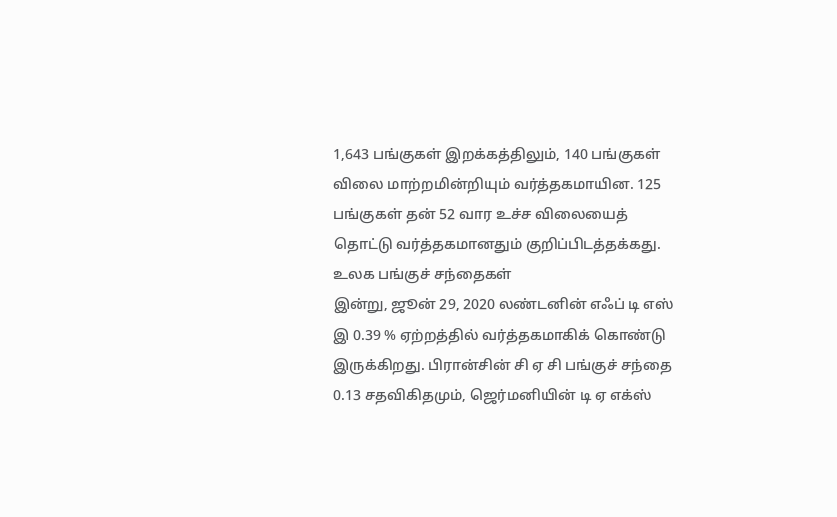1,643 பங்குகள் இறக்கத்திலும், 140 பங்குகள் விலை மாற்றமின்றியும் வர்த்தகமாயின. 125 பங்குகள் தன் 52 வார உச்ச விலையைத் தொட்டு வர்த்தகமானதும் குறிப்பிடத்தக்கது.
உலக பங்குச் சந்தைகள்
இன்று, ஜூன் 29, 2020 லண்டனின் எஃப் டி எஸ் இ 0.39 % ஏற்றத்தில் வர்த்தகமாகிக் கொண்டு இருக்கிறது. பிரான்சின் சி ஏ சி பங்குச் சந்தை 0.13 சதவிகிதமும், ஜெர்மனியின் டி ஏ எக்ஸ்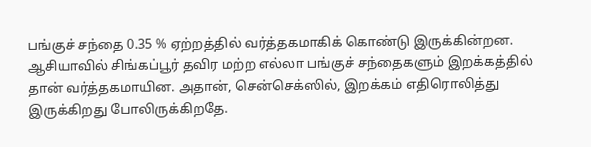பங்குச் சந்தை 0.35 % ஏற்றத்தில் வர்த்தகமாகிக் கொண்டு இருக்கின்றன. ஆசியாவில் சிங்கப்பூர் தவிர மற்ற எல்லா பங்குச் சந்தைகளும் இறக்கத்தில் தான் வர்த்தகமாயின. அதான், சென்செக்ஸில், இறக்கம் எதிரொலித்து இருக்கிறது போலிருக்கிறதே.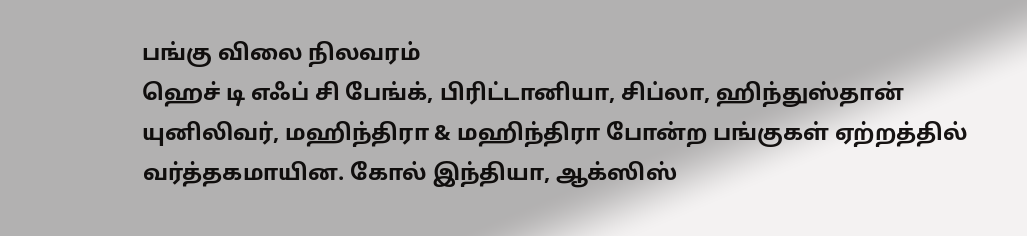பங்கு விலை நிலவரம்
ஹெச் டி எஃப் சி பேங்க், பிரிட்டானியா, சிப்லா, ஹிந்துஸ்தான் யுனிலிவர், மஹிந்திரா & மஹிந்திரா போன்ற பங்குகள் ஏற்றத்தில் வர்த்தகமாயின. கோல் இந்தியா, ஆக்ஸிஸ்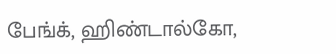பேங்க், ஹிண்டால்கோ,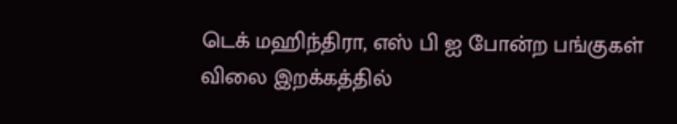டெக் மஹிந்திரா, எஸ் பி ஐ போன்ற பங்குகள் விலை இறக்கத்தில்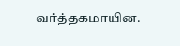வர்த்தகமாயின.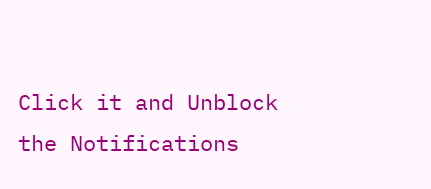Click it and Unblock the Notifications